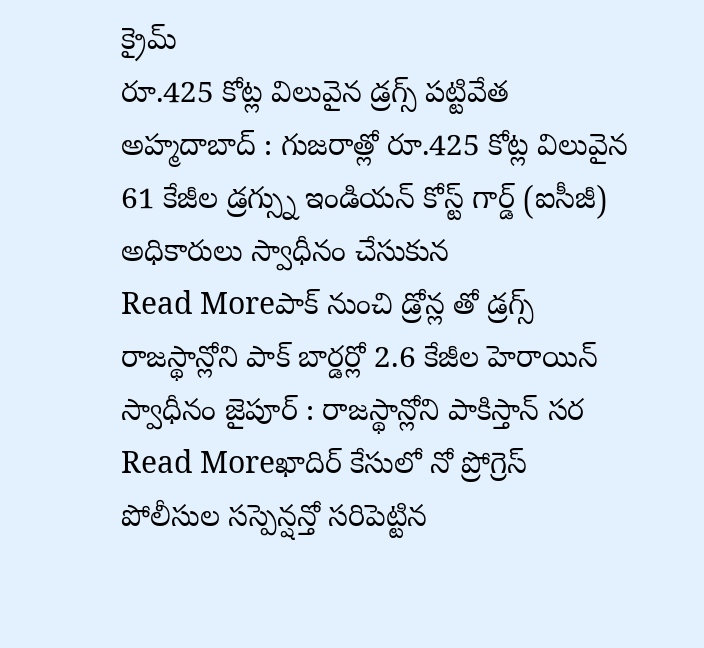క్రైమ్
రూ.425 కోట్ల విలువైన డ్రగ్స్ పట్టివేత
అహ్మదాబాద్ : గుజరాత్లో రూ.425 కోట్ల విలువైన 61 కేజీల డ్రగ్స్ను ఇండియన్ కోస్ట్ గార్డ్ (ఐసీజీ) అధికారులు స్వాధీనం చేసుకున
Read Moreపాక్ నుంచి డ్రోన్ల తో డ్రగ్స్
రాజస్థాన్లోని పాక్ బార్డర్లో 2.6 కేజీల హెరాయిన్ స్వాధీనం జైపూర్ : రాజస్థాన్లోని పాకిస్తాన్ సర
Read Moreఖాదిర్ కేసులో నో ప్రోగ్రెస్
పోలీసుల సస్పెన్షన్తో సరిపెట్టిన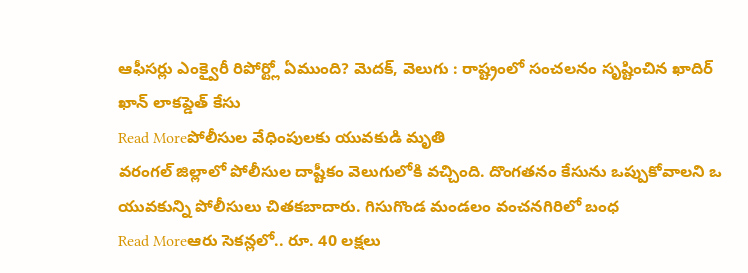ఆఫీసర్లు ఎంక్వైరీ రిపోర్ట్లో ఏముంది? మెదక్, వెలుగు : రాష్ట్రంలో సంచలనం సృష్టించిన ఖాదిర్ ఖాన్ లాకప్డెత్ కేసు
Read Moreపోలీసుల వేధింపులకు యువకుడి మృతి
వరంగల్ జిల్లాలో పోలీసుల దాష్టీకం వెలుగులోకి వచ్చింది. దొంగతనం కేసును ఒప్పుకోవాలని ఒ యువకున్ని పోలీసులు చితకబాదారు. గిసుగొండ మండలం వంచనగిరిలో బంధ
Read Moreఆరు సెకన్లలో.. రూ. 40 లక్షలు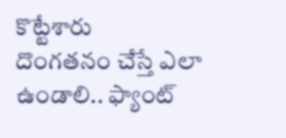కొట్టేశారు
దొంగతనం చేస్తే ఎలా ఉండాలి.. ఫ్యాంట్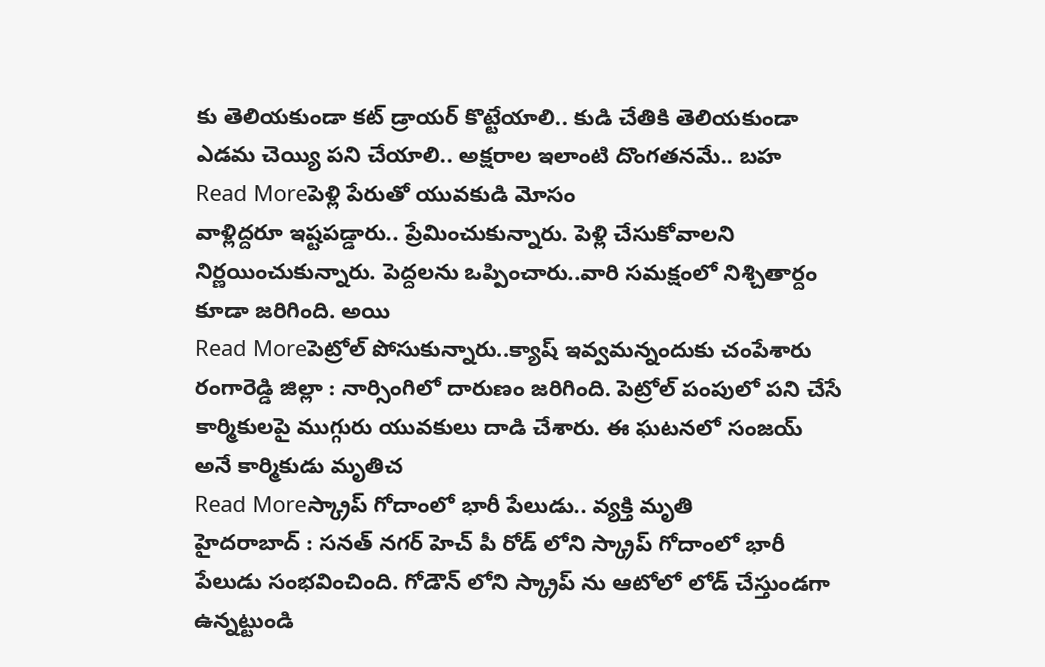కు తెలియకుండా కట్ డ్రాయర్ కొట్టేయాలి.. కుడి చేతికి తెలియకుండా ఎడమ చెయ్యి పని చేయాలి.. అక్షరాల ఇలాంటి దొంగతనమే.. బహ
Read Moreపెళ్లి పేరుతో యువకుడి మోసం
వాళ్లిద్దరూ ఇష్టపడ్డారు.. ప్రేమించుకున్నారు. పెళ్లి చేసుకోవాలని నిర్ణయించుకున్నారు. పెద్దలను ఒప్పించారు..వారి సమక్షంలో నిశ్చితార్దం కూడా జరిగింది. అయి
Read Moreపెట్రోల్ పోసుకున్నారు..క్యాష్ ఇవ్వమన్నందుకు చంపేశారు
రంగారెడ్డి జిల్లా : నార్సింగిలో దారుణం జరిగింది. పెట్రోల్ పంపులో పని చేసే కార్మికులపై ముగ్గురు యువకులు దాడి చేశారు. ఈ ఘటనలో సంజయ్ అనే కార్మికుడు మృతిచ
Read Moreస్క్రాప్ గోదాంలో భారీ పేలుడు.. వ్యక్తి మృతి
హైదరాబాద్ : సనత్ నగర్ హెచ్ పీ రోడ్ లోని స్క్రాప్ గోదాంలో భారీ పేలుడు సంభవించింది. గోడౌన్ లోని స్క్రాప్ ను ఆటోలో లోడ్ చేస్తుండగా ఉన్నట్టుండి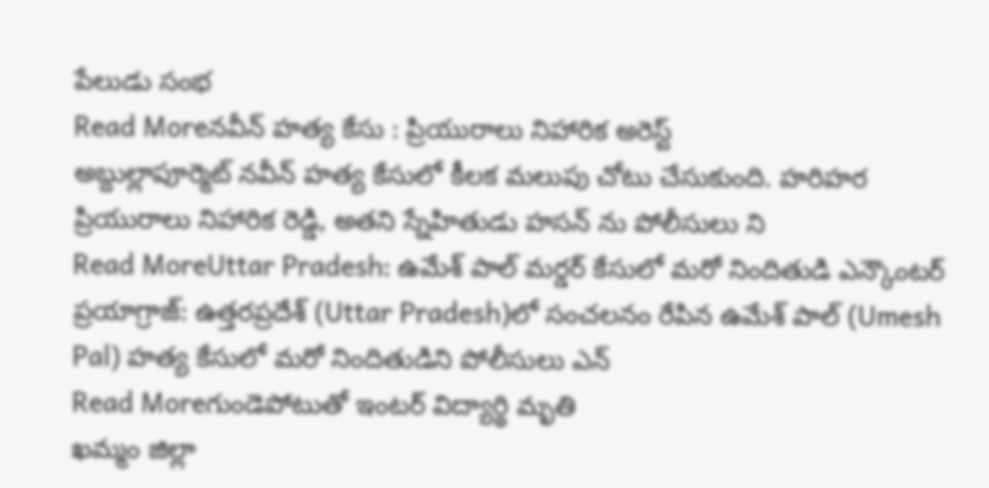పేలుడు సంభ
Read Moreనవీన్ హత్య కేసు : ప్రియురాలు నిహారిక అరెస్ట్
అబ్దుల్లాపూర్మెట్ నవీన్ హత్య కేసులో కీలక మలుపు చోటు చేసుకుంది. హరిహర ప్రియురాలు నిహారిక రెడ్డి, అతని స్నేహితుడు హసన్ ను పోలీసులు ని
Read MoreUttar Pradesh: ఉమేశ్ పాల్ మర్డర్ కేసులో మరో నిందితుడి ఎన్కౌంటర్
ప్రయాగ్రాజ్: ఉత్తరప్రదేశ్ (Uttar Pradesh)లో సంచలనం రేపిన ఉమేశ్ పాల్ (Umesh Pal) హత్య కేసులో మరో నిందితుడిని పోలీసులు ఎన్
Read Moreగుండెపోటుతో ఇంటర్ విద్యార్థి మృతి
ఖమ్మం జిల్లా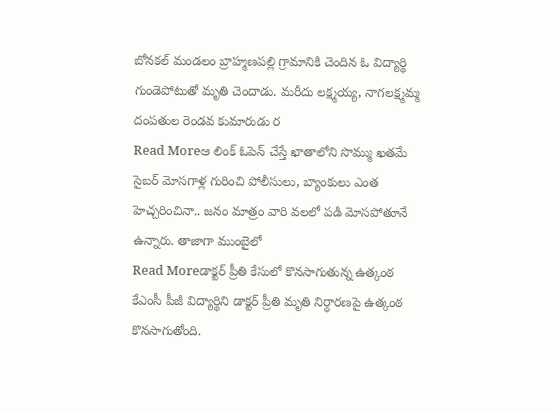బోనకల్ మండలం బ్రాహ్మణపల్లి గ్రామానికి చెందిన ఓ విద్యార్థి గుండెపోటుతో మృతి చెందాడు. మరీదు లక్ష్మయ్య, నాగలక్ష్మమ్మ దంపతుల రెండవ కుమారుడు ర
Read Moreఆ లింక్ ఓపెన్ చేస్తే ఖాతాలోని సొమ్ము ఖతమే
సైబర్ మోసగాళ్ల గురించి పోలీసులు, బ్యాంకులు ఎంత హెచ్చరించినా.. జనం మాత్రం వారి వలలో పడి మోసపోతూనే ఉన్నారు. తాజాగా ముంబైలో
Read Moreడాక్టర్ ప్రీతి కేసులో కొనసాగుతున్న ఉత్కంఠ
కేఎంసీ పీజీ విద్యార్థిని డాక్టర్ ప్రీతి మృతి నిర్ధారణపై ఉత్కంఠ కొనసాగుతోంది.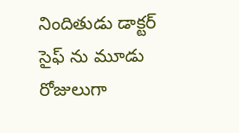నిందితుడు డాక్టర్ సైఫ్ ను మూడు రోజులుగా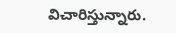విచారిస్తున్నారు.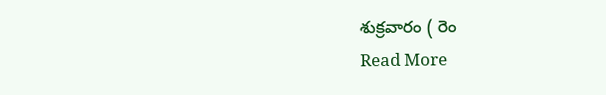శుక్రవారం ( రెం
Read More